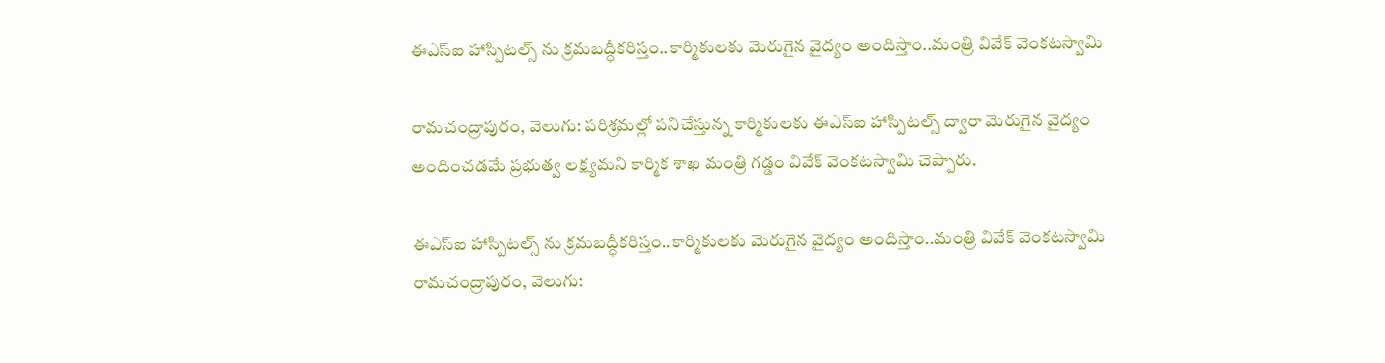ఈఎస్ఐ హాస్పిటల్స్ ను క్రమబద్ధీకరిస్తం..కార్మికులకు మెరుగైన వైద్యం అందిస్తాం..మంత్రి వివేక్ వెంకటస్వామి

రామచంద్రాపురం, వెలుగు: పరిశ్రమల్లో పనిచేస్తున్న కార్మికులకు ఈఎస్ఐ హాస్పిటల్స్ ద్వారా మెరుగైన వైద్యం అందించడమే ప్రభుత్వ లక్ష్యమని కార్మిక శాఖ మంత్రి గడ్డం వివేక్ వెంకటస్వామి చెప్పారు.

ఈఎస్ఐ హాస్పిటల్స్ ను క్రమబద్ధీకరిస్తం..కార్మికులకు మెరుగైన వైద్యం అందిస్తాం..మంత్రి వివేక్ వెంకటస్వామి
రామచంద్రాపురం, వెలుగు: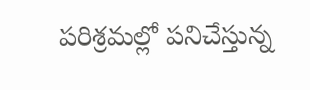పరిశ్రమల్లో పనిచేస్తున్న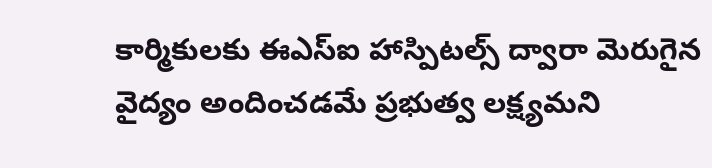కార్మికులకు ఈఎస్ఐ హాస్పిటల్స్ ద్వారా మెరుగైన వైద్యం అందించడమే ప్రభుత్వ లక్ష్యమని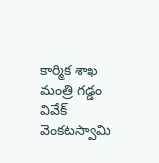కార్మిక శాఖ మంత్రి గడ్డం వివేక్ వెంకటస్వామి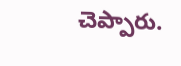చెప్పారు.